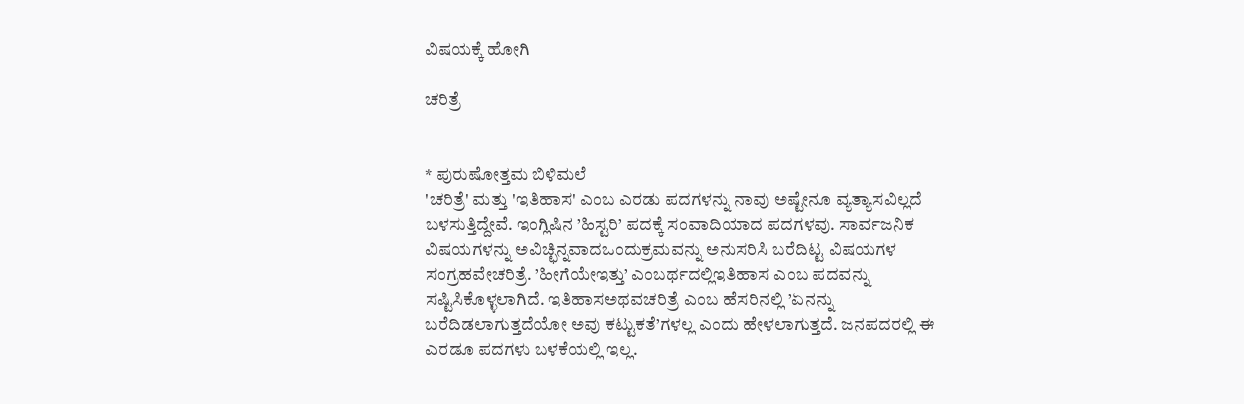ವಿಷಯಕ್ಕೆ ಹೋಗಿ

ಚರಿತ್ರೆ


* ಪುರುಷೋತ್ತಮ ಬಿಳಿಮಲೆ
'ಚರಿತ್ರೆ' ಮತ್ತು 'ಇತಿಹಾಸ' ಎಂಬ ಎರಡು ಪದಗಳನ್ನು ನಾವು ಅಷ್ಟೇನೂ ವ್ಯತ್ಯಾಸವಿಲ್ಲದೆ ಬಳಸುತ್ತಿದ್ದೇವೆ. ಇಂಗ್ಲಿಷಿನ ’ಹಿಸ್ಟರಿ’ ಪದಕ್ಕೆ ಸಂವಾದಿಯಾದ ಪದಗಳವು. ಸಾರ್ವಜನಿಕ ವಿಷಯಗಳನ್ನು ಅವಿಚ್ಛಿನ್ನವಾದಒಂದುಕ್ರಮವನ್ನು ಅನುಸರಿಸಿ ಬರೆದಿಟ್ಟ ವಿಷಯಗಳ ಸಂಗ್ರಹವೇಚರಿತ್ರೆ. ’ಹೀಗೆಯೇಇತ್ತು’ ಎಂಬರ್ಥದಲ್ಲಿಇತಿಹಾಸ ಎಂಬ ಪದವನ್ನು ಸಷ್ಟಿಸಿಕೊಳ್ಳಲಾಗಿದೆ. ಇತಿಹಾಸಅಥವಚರಿತ್ರೆ ಎಂಬ ಹೆಸರಿನಲ್ಲಿ ’ಏನನ್ನು ಬರೆದಿಡಲಾಗುತ್ತದೆಯೋ ಅವು ಕಟ್ಟುಕತೆ’ಗಳಲ್ಲ ಎಂದು ಹೇಳಲಾಗುತ್ತದೆ. ಜನಪದರಲ್ಲಿ ಈ ಎರಡೂ ಪದಗಳು ಬಳಕೆಯಲ್ಲಿ ಇಲ್ಲ.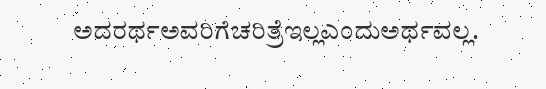ಅದರರ್ಥಅವರಿಗೆಚರಿತ್ರೆಇಲ್ಲಎಂದುಅರ್ಥವಲ್ಲ.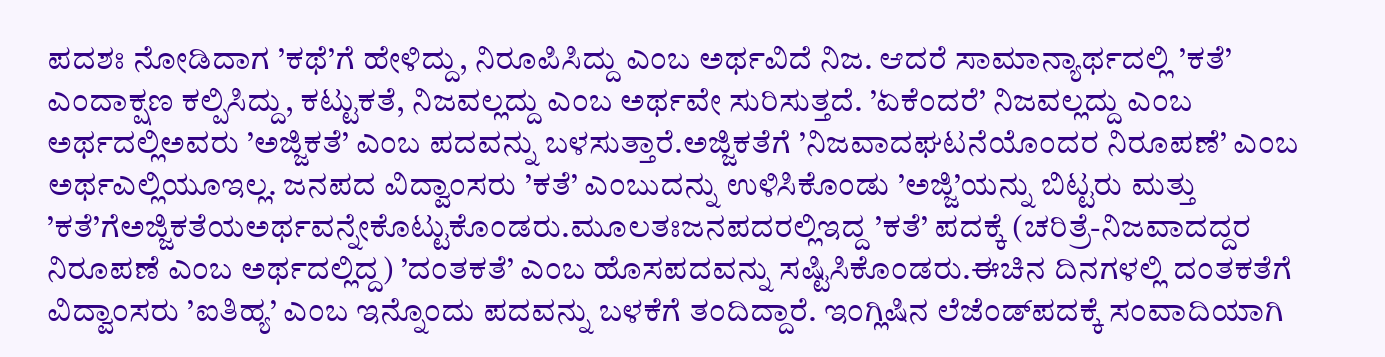ಪದಶಃ ನೋಡಿದಾಗ ’ಕಥೆ’ಗೆ ಹೇಳಿದ್ದು, ನಿರೂಪಿಸಿದ್ದು ಎಂಬ ಅರ್ಥವಿದೆ ನಿಜ. ಆದರೆ ಸಾಮಾನ್ಯಾರ್ಥದಲ್ಲಿ ’ಕತೆ’ ಎಂದಾಕ್ಷಣ ಕಲ್ಪಿಸಿದ್ದು, ಕಟ್ಟುಕತೆ, ನಿಜವಲ್ಲದ್ದು ಎಂಬ ಅರ್ಥವೇ ಸುರಿಸುತ್ತದೆ. ’ಏಕೆಂದರೆ’ ನಿಜವಲ್ಲದ್ದು ಎಂಬ ಅರ್ಥದಲ್ಲಿಅವರು ’ಅಜ್ಜಿಕತೆ’ ಎಂಬ ಪದವನ್ನು ಬಳಸುತ್ತಾರೆ.ಅಜ್ಜಿಕತೆಗೆ ’ನಿಜವಾದಘಟನೆಯೊಂದರ ನಿರೂಪಣೆ’ ಎಂಬ ಅರ್ಥಎಲ್ಲಿಯೂಇಲ್ಲ. ಜನಪದ ವಿದ್ವಾಂಸರು ’ಕತೆ’ ಎಂಬುದನ್ನು ಉಳಿಸಿಕೊಂಡು ’ಅಜ್ಜಿ’ಯನ್ನು ಬಿಟ್ಟರು ಮತ್ತು ’ಕತೆ’ಗೆಅಜ್ಜಿಕತೆಯಅರ್ಥವನ್ನೇಕೊಟ್ಟುಕೊಂಡರು.ಮೂಲತಃಜನಪದರಲ್ಲಿಇದ್ದ ’ಕತೆ’ ಪದಕ್ಕೆ (ಚರಿತ್ರೆ-ನಿಜವಾದದ್ದರ ನಿರೂಪಣೆ ಎಂಬ ಅರ್ಥದಲ್ಲಿದ್ದ) ’ದಂತಕತೆ’ ಎಂಬ ಹೊಸಪದವನ್ನು ಸಷ್ಟಿಸಿಕೊಂಡರು.ಈಚಿನ ದಿನಗಳಲ್ಲಿ ದಂತಕತೆಗೆ ವಿದ್ವಾಂಸರು ’ಐತಿಹ್ಯ’ ಎಂಬ ಇನ್ನೊಂದು ಪದವನ್ನು ಬಳಕೆಗೆ ತಂದಿದ್ದಾರೆ. ಇಂಗ್ಲಿಷಿನ ಲೆಜೆಂಡ್‌ಪದಕ್ಕೆ ಸಂವಾದಿಯಾಗಿ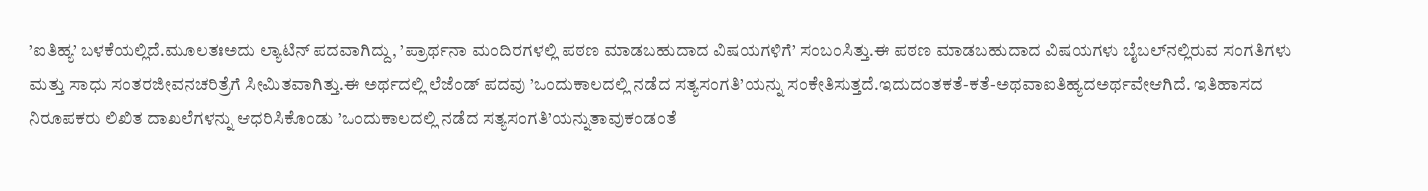’ಐತಿಹ್ಯ’ ಬಳಕೆಯಲ್ಲಿದೆ.ಮೂಲತಃಅದು ಲ್ಯಾಟಿನ್ ಪದವಾಗಿದ್ದು, ’ಪ್ರಾರ್ಥನಾ ಮಂದಿರಗಳಲ್ಲಿ ಪಠಣ ಮಾಡಬಹುದಾದ ವಿಷಯಗಳಿಗೆ’ ಸಂಬಂಸಿತ್ತು.ಈ ಪಠಣ ಮಾಡಬಹುದಾದ ವಿಷಯಗಳು ಬೈಬಲ್‌ನಲ್ಲಿರುವ ಸಂಗತಿಗಳು ಮತ್ತು ಸಾಧು ಸಂತರಜೀವನಚರಿತ್ರೆಗೆ ಸೀಮಿತವಾಗಿತ್ತು.ಈ ಅರ್ಥದಲ್ಲಿ ಲೆಜೆಂಡ್ ಪದವು ’ಒಂದುಕಾಲದಲ್ಲಿ ನಡೆದ ಸತ್ಯಸಂಗತಿ’ಯನ್ನು ಸಂಕೇತಿಸುತ್ತದೆ.ಇದುದಂತಕತೆ-ಕತೆ-ಅಥವಾಐತಿಹ್ಯದಅರ್ಥವೇಆಗಿದೆ. ಇತಿಹಾಸದ ನಿರೂಪಕರು ಲಿಖಿತ ದಾಖಲೆಗಳನ್ನು ಆಧರಿಸಿಕೊಂಡು ’ಒಂದುಕಾಲದಲ್ಲಿ ನಡೆದ ಸತ್ಯಸಂಗತಿ’ಯನ್ನುತಾವುಕಂಡಂತೆ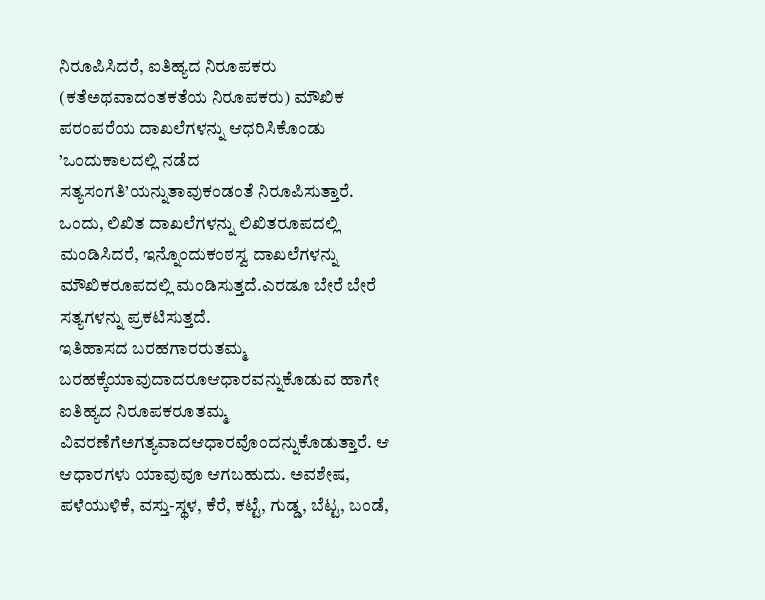ನಿರೂಪಿಸಿದರೆ, ಐತಿಹ್ಯದ ನಿರೂಪಕರು (ಕತೆಅಥವಾದಂತಕತೆಯ ನಿರೂಪಕರು) ಮೌಖಿಕ ಪರಂಪರೆಯ ದಾಖಲೆಗಳನ್ನು ಆಧರಿಸಿಕೊಂಡು ’ಒಂದುಕಾಲದಲ್ಲಿ ನಡೆದ ಸತ್ಯಸಂಗತಿ’ಯನ್ನುತಾವುಕಂಡಂತೆ ನಿರೂಪಿಸುತ್ತಾರೆ. ಒಂದು, ಲಿಖಿತ ದಾಖಲೆಗಳನ್ನು ಲಿಖಿತರೂಪದಲ್ಲಿ ಮಂಡಿಸಿದರೆ, ಇನ್ನೊಂದುಕಂಠಸ್ವ ದಾಖಲೆಗಳನ್ನು ಮೌಖಿಕರೂಪದಲ್ಲಿ ಮಂಡಿಸುತ್ತದೆ.ಎರಡೂ ಬೇರೆ ಬೇರೆ ಸತ್ಯಗಳನ್ನು ಪ್ರಕಟಿಸುತ್ತದೆ.
ಇತಿಹಾಸದ ಬರಹಗಾರರುತಮ್ಮ ಬರಹಕ್ಕೆಯಾವುದಾದರೂಆಧಾರವನ್ನುಕೊಡುವ ಹಾಗೇ ಐತಿಹ್ಯದ ನಿರೂಪಕರೂತಮ್ಮ ವಿವರಣೆಗೆಅಗತ್ಯವಾದಆಧಾರವೊಂದನ್ನುಕೊಡುತ್ತಾರೆ. ಆ ಆಧಾರಗಳು ಯಾವುವೂ ಆಗಬಹುದು. ಅವಶೇಷ, ಪಳೆಯುಳಿಕೆ, ವಸ್ತು-ಸ್ಥಳ, ಕೆರೆ, ಕಟ್ಟೆ, ಗುಡ್ಡ, ಬೆಟ್ಟ, ಬಂಡೆ,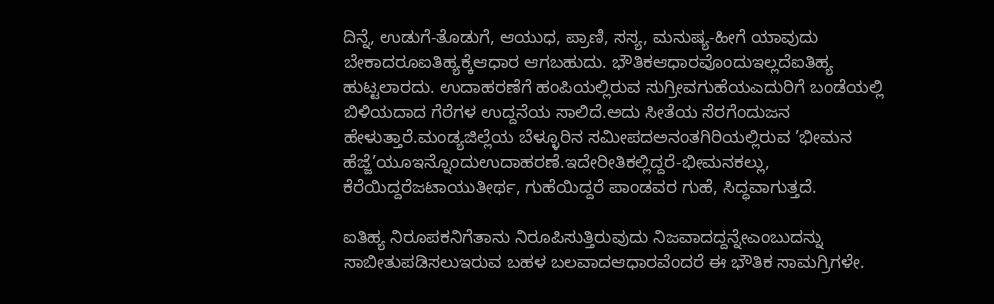ದಿನ್ನೆ, ಉಡುಗೆ-ತೊಡುಗೆ, ಆಯುಧ, ಪ್ರಾಣಿ, ಸಸ್ಯ, ಮನುಷ್ಯ-ಹೀಗೆ ಯಾವುದು ಬೇಕಾದರೂಐತಿಹ್ಯಕ್ಕೆಆಧಾರ ಆಗಬಹುದು. ಭೌತಿಕಆಧಾರವೊಂದುಇಲ್ಲದೆಐತಿಹ್ಯ ಹುಟ್ಟಲಾರದು. ಉದಾಹರಣೆಗೆ ಹಂಪಿಯಲ್ಲಿರುವ ಸುಗ್ರೀವಗುಹೆಯಎದುರಿಗೆ ಬಂಡೆಯಲ್ಲಿ ಬಿಳಿಯದಾದ ಗೆರೆಗಳ ಉದ್ದನೆಯ ಸಾಲಿದೆ.ಅದು ಸೀತೆಯ ಸೆರಗೆಂದುಜನ ಹೇಳುತ್ತಾರೆ.ಮಂಡ್ಯಜಿಲ್ಲೆಯ ಬೆಳ್ಳೂರಿನ ಸಮೀಪದಅನಂತಗಿರಿಯಲ್ಲಿರುವ ’ಭೀಮನ ಹೆಜ್ಜೆ’ಯೂಇನ್ನೊಂದುಉದಾಹರಣೆ.ಇದೇರೀತಿಕಲ್ಲಿದ್ದರೆ-ಭೀಮನಕಲ್ಲು, ಕೆರೆಯಿದ್ದರೆಜಟಾಯುತೀರ್ಥ, ಗುಹೆಯಿದ್ದರೆ ಪಾಂಡವರ ಗುಹೆ, ಸಿದ್ಧವಾಗುತ್ತದೆ.

ಐತಿಹ್ಯ ನಿರೂಪಕನಿಗೆತಾನು ನಿರೂಪಿಸುತ್ತಿರುವುದು ನಿಜವಾದದ್ದನ್ನೇಎಂಬುದನ್ನು ಸಾಬೀತುಪಡಿಸಲುಇರುವ ಬಹಳ ಬಲವಾದಆಧಾರವೆಂದರೆ ಈ ಭೌತಿಕ ಸಾಮಗ್ರಿಗಳೇ.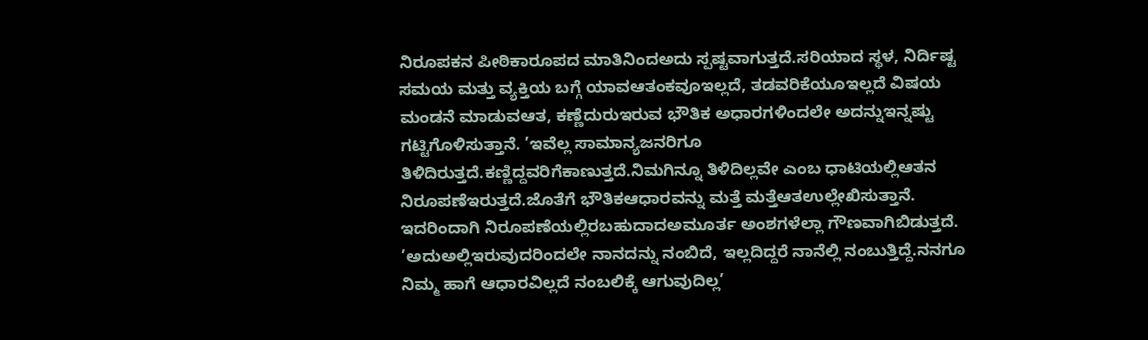ನಿರೂಪಕನ ಪೀಠಿಕಾರೂಪದ ಮಾತಿನಿಂದಅದು ಸ್ಪಷ್ಟವಾಗುತ್ತದೆ.ಸರಿಯಾದ ಸ್ಥಳ, ನಿರ್ದಿಷ್ಟ ಸಮಯ ಮತ್ತು ವ್ಯಕ್ತಿಯ ಬಗ್ಗೆ ಯಾವಆತಂಕವೂಇಲ್ಲದೆ, ತಡವರಿಕೆಯೂಇಲ್ಲದೆ ವಿಷಯ ಮಂಡನೆ ಮಾಡುವಆತ, ಕಣ್ಣೆದುರುಇರುವ ಭೌತಿಕ ಅಧಾರಗಳಿಂದಲೇ ಅದನ್ನುಇನ್ನಷ್ಟು ಗಟ್ಟಿಗೊಳಿಸುತ್ತಾನೆ. ’ಇವೆಲ್ಲ ಸಾಮಾನ್ಯಜನರಿಗೂ ತಿಳಿದಿರುತ್ತದೆ.ಕಣ್ಣಿದ್ದವರಿಗೆಕಾಣುತ್ತದೆ.ನಿಮಗಿನ್ನೂ ತಿಳಿದಿಲ್ಲವೇ ಎಂಬ ಧಾಟಿಯಲ್ಲಿಆತನ ನಿರೂಪಣೆಇರುತ್ತದೆ.ಜೊತೆಗೆ ಭೌತಿಕಆಧಾರವನ್ನು ಮತ್ತೆ ಮತ್ತೆಆತಉಲ್ಲೇಖಿಸುತ್ತಾನೆ. ಇದರಿಂದಾಗಿ ನಿರೂಪಣೆಯಲ್ಲಿರಬಹುದಾದಅಮೂರ್ತ ಅಂಶಗಳೆಲ್ಲಾ ಗೌಣವಾಗಿಬಿಡುತ್ತದೆ. ’ಅದುಅಲ್ಲಿಇರುವುದರಿಂದಲೇ ನಾನದನ್ನು ನಂಬಿದೆ, ಇಲ್ಲದಿದ್ದರೆ ನಾನೆಲ್ಲಿ ನಂಬುತ್ತಿದ್ದೆ.ನನಗೂ ನಿಮ್ಮ ಹಾಗೆ ಆಧಾರವಿಲ್ಲದೆ ನಂಬಲಿಕ್ಕೆ ಆಗುವುದಿಲ್ಲ’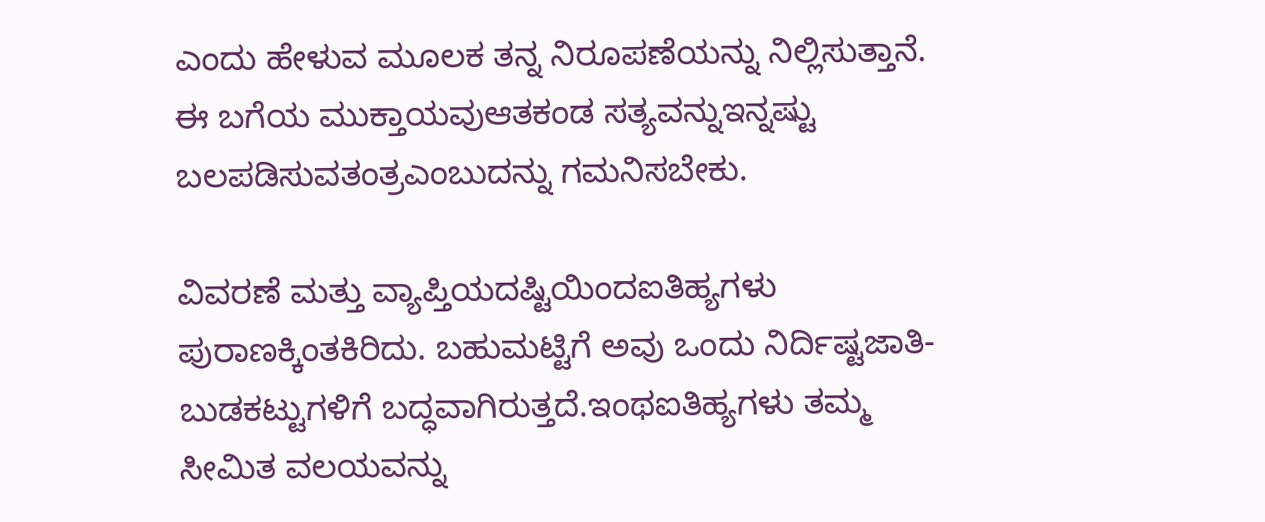ಎಂದು ಹೇಳುವ ಮೂಲಕ ತನ್ನ ನಿರೂಪಣೆಯನ್ನು ನಿಲ್ಲಿಸುತ್ತಾನೆ. ಈ ಬಗೆಯ ಮುಕ್ತಾಯವುಆತಕಂಡ ಸತ್ಯವನ್ನುಇನ್ನಷ್ಟು ಬಲಪಡಿಸುವತಂತ್ರಎಂಬುದನ್ನು ಗಮನಿಸಬೇಕು.

ವಿವರಣೆ ಮತ್ತು ವ್ಯಾಪ್ತಿಯದಷ್ಟಿಯಿಂದಐತಿಹ್ಯಗಳು ಪುರಾಣಕ್ಕಿಂತಕಿರಿದು. ಬಹುಮಟ್ಟಿಗೆ ಅವು ಒಂದು ನಿರ್ದಿಷ್ಟಜಾತಿ-ಬುಡಕಟ್ಟುಗಳಿಗೆ ಬದ್ಧವಾಗಿರುತ್ತದೆ.ಇಂಥಐತಿಹ್ಯಗಳು ತಮ್ಮ ಸೀಮಿತ ವಲಯವನ್ನು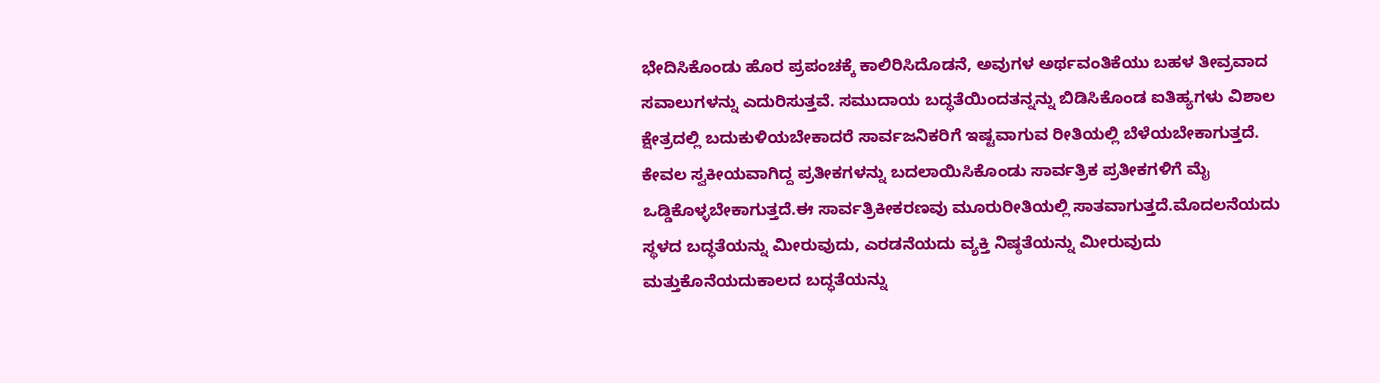ಭೇದಿಸಿಕೊಂಡು ಹೊರ ಪ್ರಪಂಚಕ್ಕೆ ಕಾಲಿರಿಸಿದೊಡನೆ, ಅವುಗಳ ಅರ್ಥವಂತಿಕೆಯು ಬಹಳ ತೀವ್ರವಾದ ಸವಾಲುಗಳನ್ನು ಎದುರಿಸುತ್ತವೆ. ಸಮುದಾಯ ಬದ್ಧತೆಯಿಂದತನ್ನನ್ನು ಬಿಡಿಸಿಕೊಂಡ ಐತಿಹ್ಯಗಳು ವಿಶಾಲ ಕ್ಷೇತ್ರದಲ್ಲಿ ಬದುಕುಳಿಯಬೇಕಾದರೆ ಸಾರ್ವಜನಿಕರಿಗೆ ಇಷ್ಟವಾಗುವ ರೀತಿಯಲ್ಲಿ ಬೆಳೆಯಬೇಕಾಗುತ್ತದೆ. ಕೇವಲ ಸ್ವಕೀಯವಾಗಿದ್ದ ಪ್ರತೀಕಗಳನ್ನು ಬದಲಾಯಿಸಿಕೊಂಡು ಸಾರ್ವತ್ರಿಕ ಪ್ರತೀಕಗಳಿಗೆ ಮೈ ಒಡ್ಡಿಕೊಳ್ಳಬೇಕಾಗುತ್ತದೆ.ಈ ಸಾರ್ವತ್ರಿಕೀಕರಣವು ಮೂರುರೀತಿಯಲ್ಲಿ ಸಾತವಾಗುತ್ತದೆ.ಮೊದಲನೆಯದು ಸ್ಥಳದ ಬದ್ಧತೆಯನ್ನು ಮೀರುವುದು, ಎರಡನೆಯದು ವ್ಯಕ್ತಿ ನಿಷ್ಠತೆಯನ್ನು ಮೀರುವುದು ಮತ್ತುಕೊನೆಯದುಕಾಲದ ಬದ್ಧತೆಯನ್ನು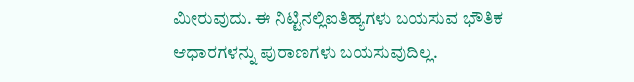ಮೀರುವುದು. ಈ ನಿಟ್ಟಿನಲ್ಲಿಐತಿಹ್ಯಗಳು ಬಯಸುವ ಭೌತಿಕ ಆಧಾರಗಳನ್ನು ಪುರಾಣಗಳು ಬಯಸುವುದಿಲ್ಲ.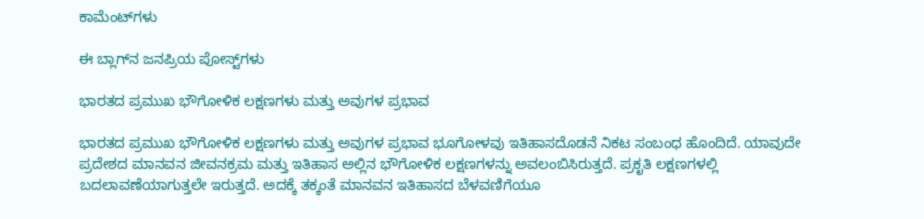ಕಾಮೆಂಟ್‌ಗಳು

ಈ ಬ್ಲಾಗ್‌ನ ಜನಪ್ರಿಯ ಪೋಸ್ಟ್‌ಗಳು

ಭಾರತದ ಪ್ರಮುಖ ಭೌಗೋಳಿಕ ಲಕ್ಷಣಗಳು ಮತ್ತು ಅವುಗಳ ಪ್ರಭಾವ

ಭಾರತದ ಪ್ರಮುಖ ಭೌಗೋಳಿಕ ಲಕ್ಷಣಗಳು ಮತ್ತು ಅವುಗಳ ಪ್ರಭಾವ ಭೂಗೋಳವು ಇತಿಹಾಸದೊಡನೆ ನಿಕಟ ಸಂಬಂಧ ಹೊಂದಿದೆ. ಯಾವುದೇ ಪ್ರದೇಶದ ಮಾನವನ ಜೀವನಕ್ರಮ ಮತ್ತು ಇತಿಹಾಸ ಅಲ್ಲಿನ ಭೌಗೋಳಿಕ ಲಕ್ಷಣಗಳನ್ನು ಅವಲಂಬಿಸಿರುತ್ತದೆ. ಪ್ರಕೃತಿ ಲಕ್ಷಣಗಳಲ್ಲಿ ಬದಲಾವಣೆಯಾಗುತ್ತಲೇ ಇರುತ್ತದೆ. ಅದಕ್ಕೆ ತಕ್ಕಂತೆ ಮಾನವನ ಇತಿಹಾಸದ ಬೆಳವಣಿಗೆಯೂ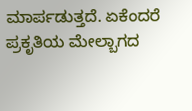ಮಾರ್ಪಡುತ್ತದೆ. ಏಕೆಂದರೆ ಪ್ರಕೃತಿಯ ಮೇಲ್ಬಾಗದ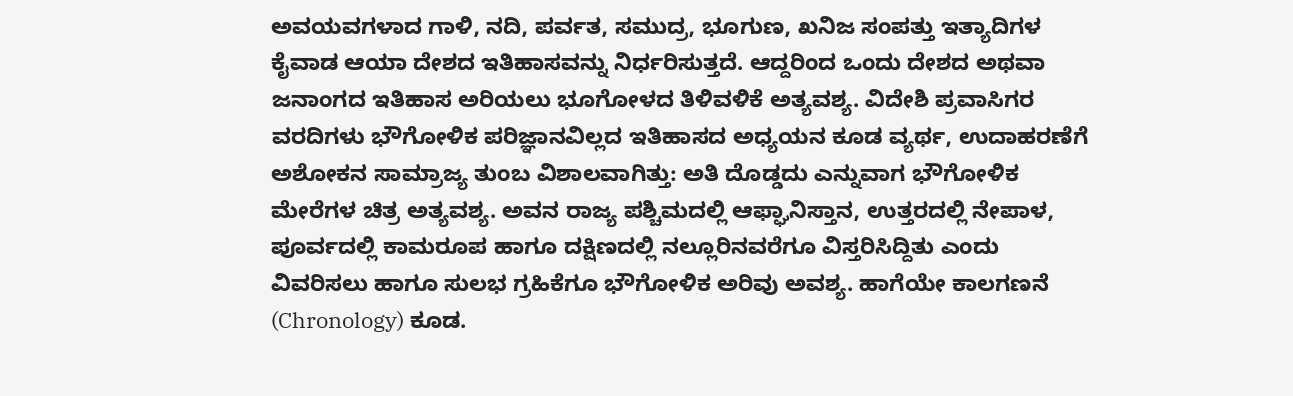ಅವಯವಗಳಾದ ಗಾಳಿ, ನದಿ, ಪರ್ವತ, ಸಮುದ್ರ, ಭೂಗುಣ, ಖನಿಜ ಸಂಪತ್ತು ಇತ್ಯಾದಿಗಳ ಕೈವಾಡ ಆಯಾ ದೇಶದ ಇತಿಹಾಸವನ್ನು ನಿರ್ಧರಿಸುತ್ತದೆ. ಆದ್ದರಿಂದ ಒಂದು ದೇಶದ ಅಥವಾ ಜನಾಂಗದ ಇತಿಹಾಸ ಅರಿಯಲು ಭೂಗೋಳದ ತಿಳಿವಳಿಕೆ ಅತ್ಯವಶ್ಯ. ವಿದೇಶಿ ಪ್ರವಾಸಿಗರ ವರದಿಗಳು ಭೌಗೋಳಿಕ ಪರಿಜ್ಞಾನವಿಲ್ಲದ ಇತಿಹಾಸದ ಅಧ್ಯಯನ ಕೂಡ ವ್ಯರ್ಥ, ಉದಾಹರಣೆಗೆ ಅಶೋಕನ ಸಾಮ್ರಾಜ್ಯ ತುಂಬ ವಿಶಾಲವಾಗಿತ್ತು: ಅತಿ ದೊಡ್ಡದು ಎನ್ನುವಾಗ ಭೌಗೋಳಿಕ ಮೇರೆಗಳ ಚಿತ್ರ ಅತ್ಯವಶ್ಯ. ಅವನ ರಾಜ್ಯ ಪಶ್ಚಿಮದಲ್ಲಿ ಆಫ್ಘಾನಿಸ್ತಾನ, ಉತ್ತರದಲ್ಲಿ ನೇಪಾಳ, ಪೂರ್ವದಲ್ಲಿ ಕಾಮರೂಪ ಹಾಗೂ ದಕ್ಷಿಣದಲ್ಲಿ ನಲ್ಲೂರಿನವರೆಗೂ ವಿಸ್ತರಿಸಿದ್ದಿತು ಎಂದು ವಿವರಿಸಲು ಹಾಗೂ ಸುಲಭ ಗ್ರಹಿಕೆಗೂ ಭೌಗೋಳಿಕ ಅರಿವು ಅವಶ್ಯ. ಹಾಗೆಯೇ ಕಾಲಗಣನೆ (Chronology) ಕೂಡ.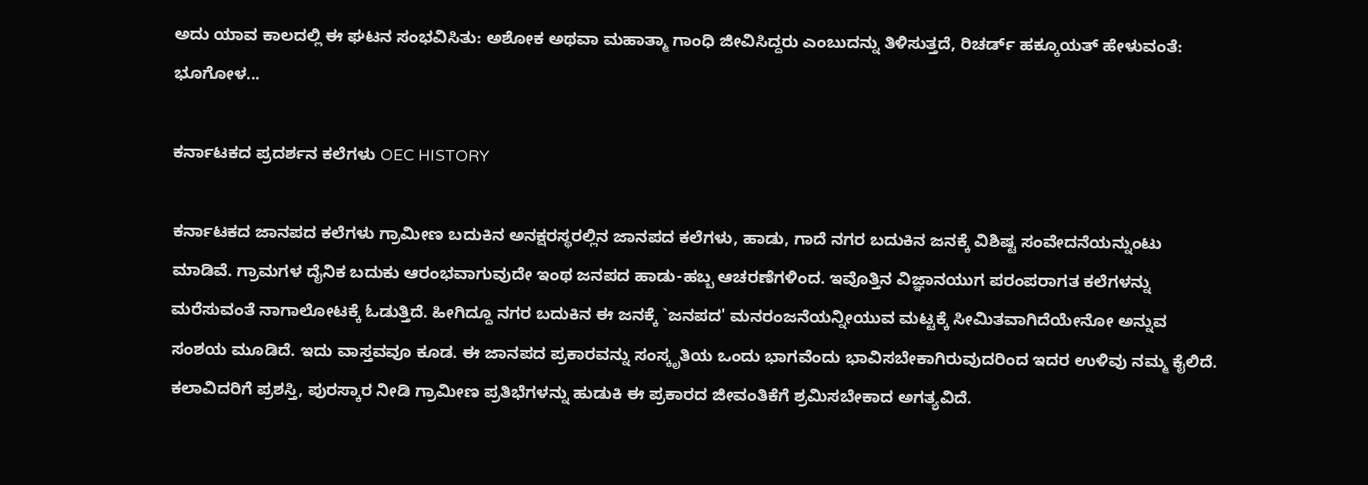ಅದು ಯಾವ ಕಾಲದಲ್ಲಿ ಈ ಘಟನ ಸಂಭವಿಸಿತು: ಅಶೋಕ ಅಥವಾ ಮಹಾತ್ಮಾ ಗಾಂಧಿ ಜೀವಿಸಿದ್ದರು ಎಂಬುದನ್ನು ತಿಳಿಸುತ್ತದೆ, ರಿಚರ್ಡ್ ಹಕ್ಕೂಯತ್ ಹೇಳುವಂತೆ: ಭೂಗೋಳ...

ಕರ್ನಾಟಕದ ಪ್ರದರ್ಶನ ಕಲೆಗಳು OEC HISTORY

ಕರ್ನಾಟಕದ ಜಾನಪದ ಕಲೆಗಳು ಗ್ರಾಮೀಣ ಬದುಕಿನ ಅನಕ್ಷರಸ್ಥರಲ್ಲಿನ ಜಾನಪದ ಕಲೆಗಳು, ಹಾಡು, ಗಾದೆ ನಗರ ಬದುಕಿನ ಜನಕ್ಕೆ ವಿಶಿಷ್ಟ ಸಂವೇದನೆಯನ್ನುಂಟು ಮಾಡಿವೆ. ಗ್ರಾಮಗಳ ದೈನಿಕ ಬದುಕು ಆರಂಭವಾಗುವುದೇ ಇಂಥ ಜನಪದ ಹಾಡು-ಹಬ್ಬ ಆಚರಣೆಗಳಿಂದ. ಇವೊತ್ತಿನ ವಿಜ್ಞಾನಯುಗ ಪರಂಪರಾಗತ ಕಲೆಗಳನ್ನು ಮರೆಸುವಂತೆ ನಾಗಾಲೋಟಕ್ಕೆ ಓಡುತ್ತಿದೆ. ಹೀಗಿದ್ದೂ ನಗರ ಬದುಕಿನ ಈ ಜನಕ್ಕೆ `ಜನಪದ' ಮನರಂಜನೆಯನ್ನೀಯುವ ಮಟ್ಟಕ್ಕೆ ಸೀಮಿತವಾಗಿದೆಯೇನೋ ಅನ್ನುವ ಸಂಶಯ ಮೂಡಿದೆ. ಇದು ವಾಸ್ತವವೂ ಕೂಡ. ಈ ಜಾನಪದ ಪ್ರಕಾರವನ್ನು ಸಂಸ್ಕೃತಿಯ ಒಂದು ಭಾಗವೆಂದು ಭಾವಿಸಬೇಕಾಗಿರುವುದರಿಂದ ಇದರ ಉಳಿವು ನಮ್ಮ ಕೈಲಿದೆ. ಕಲಾವಿದರಿಗೆ ಪ್ರಶಸ್ತಿ, ಪುರಸ್ಕಾರ ನೀಡಿ ಗ್ರಾಮೀಣ ಪ್ರತಿಭೆಗಳನ್ನು ಹುಡುಕಿ ಈ ಪ್ರಕಾರದ ಜೀವಂತಿಕೆಗೆ ಶ್ರಮಿಸಬೇಕಾದ ಅಗತ್ಯವಿದೆ.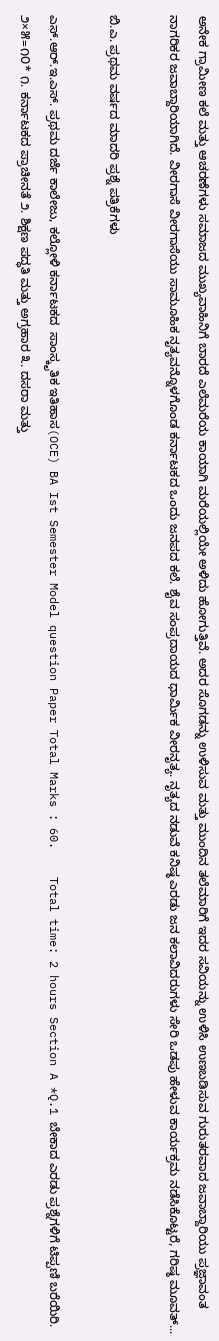ಅನೇಕ ಗ್ರಾಮೀಣ ಕಲೆ ಮತ್ತು ಆಚರಣೆಗಳು ಸಮಾಜದ ಮುಖ್ಯವಾಹಿನಿಗೆ ಬಾರದೆ ಎಲೆಮರೆಯ ಕಾಯಾಗಿ ಮರೆಯಲ್ಲಿಯೇ ಅಳಿದು ಹೋಗುತ್ತಿವೆ. ಅದರ ಸೊಗಡನ್ನು ಉಳಿಸುವ ಮತ್ತು ಮುಂದಿನ ತಲೆಮಾರಿಗೆ ಇದರ ಸವಿಯನ್ನು ಉಳಿಸಿ ಉಣಬಡಿಸುವ ಗುರುತರವಾದ ಜವಾಬ್ದಾರಿಯು ಪ್ರಜ್ಞಾವಂತ ನಾಗರಿಕರ ಜವಾಬ್ದಾರಿಯಾಗಿದೆ. ವೀರಗಾಸೆ ವೀರಗಾಸೆಯು ಸಾಮೂಹಿಕ ನೃತ್ಯವನ್ನೊಳಗೊಂಡ ಕರ್ನಾಟಕದ ಒಂದು ಜನಪದ ಕಲೆ. ಶೈವ ಸಂಪ್ರದಾಯದ ಧಾರ್ಮಿಕ ವೀರನೃತ್ಯ. ನೃತ್ಯದ ನಡುವೆ ಕನಿಷ್ಠ ಎರಡು ಜನ ಕಲಾವಿದರುಗಳು ಸೇರಿ ಒಡಪು ಹೇಳುವ ಕಾರ್ಯಕ್ರಮ ನಡೆಸಿಕೊಟ್ಟರೆ, ಗರಿಷ್ಠ ಮೂವತ್...

ಬಿ.ಎ. ಪ್ರಥಮ ವರ್ಷದ ಮಾದರಿ ಪ್ರಶ್ನೆ ಪತ್ರಿಕೆಗಳು

ಎಸ್.ಆರ್.ಇ.ಎಸ್. ಪ್ರಥಮ ದರ್ಜೆ ಕಾಲೇಜು, ಕಲ್ಲೋಳಿ ಕರ್ನಾಟಕದ  ಸಾಂಸ್ಕೃತಿಕ ಇತಿಹಾಸ(OCE) BA Ist Semester Model question Paper Total Marks : 60.    Total time: 2 hours Section A *Q.1 ಬೇಕಾದ ಎರಡು ಪ್ರಶ್ನೆಗಳಿಗೆ ಟಿಪ್ಪಣಿ ಬರೆಯಿರಿ.   ೨×೫=೧೦* ೧. ಕರ್ನಾಟಕದ ಪ್ರಾಚೀನತೆ ೨. ಶಿಕ್ಷಣ ಪದ್ಧತಿ ಮತ್ತು ಅಗ್ರಹಾರ ೩. ದಸರಾ ಮತ್ತು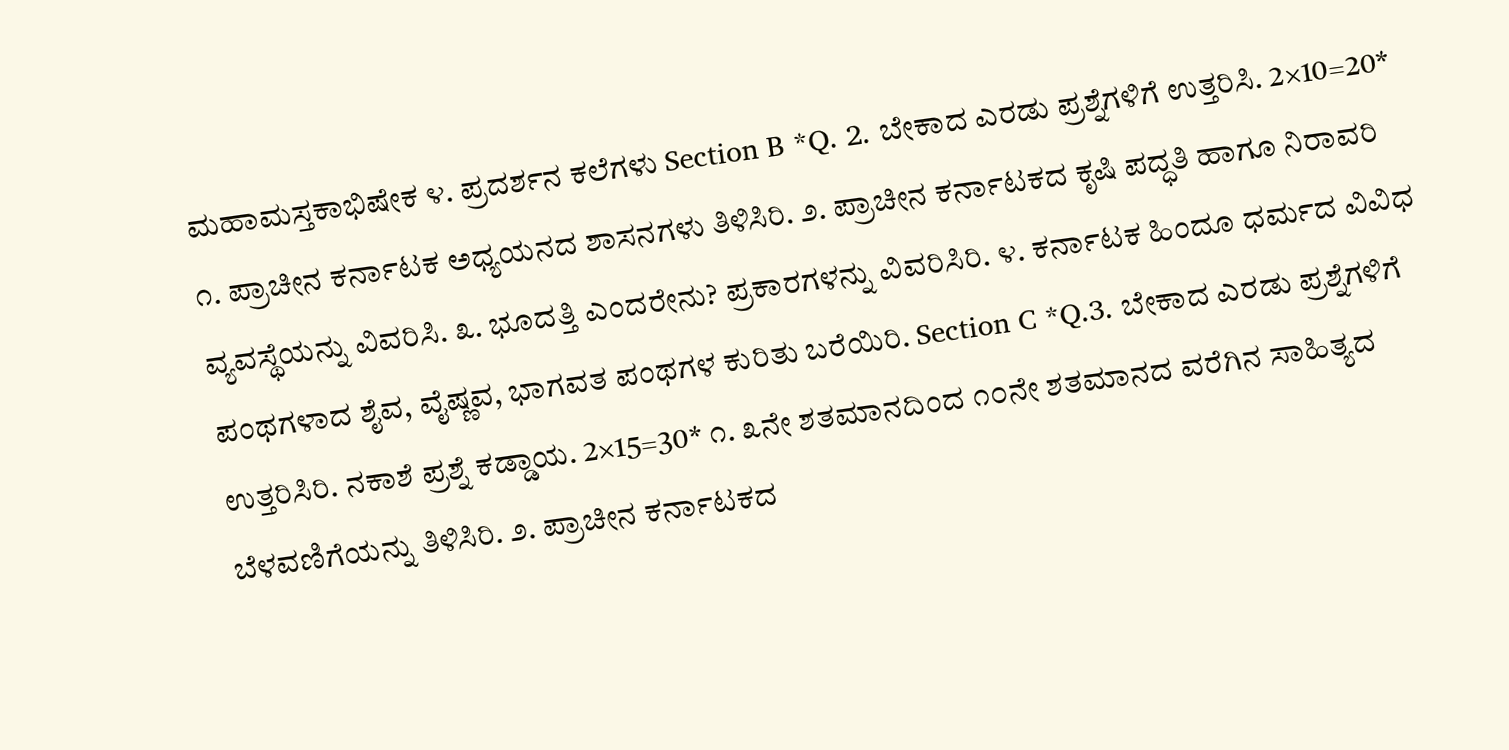ಮಹಾಮಸ್ತಕಾಭಿಷೇಕ ೪. ಪ್ರದರ್ಶನ ಕಲೆಗಳು Section B *Q. 2. ಬೇಕಾದ ಎರಡು ಪ್ರಶ್ನೆಗಳಿಗೆ ಉತ್ತರಿಸಿ. 2×10=20* ೧. ಪ್ರಾಚೀನ ಕರ್ನಾಟಕ ಅಧ್ಯಯನದ ಶಾಸನಗಳು ತಿಳಿಸಿರಿ‌. ೨. ಪ್ರಾಚೀನ ಕರ್ನಾಟಕದ ಕೃಷಿ ಪದ್ಧತಿ ಹಾಗೂ ನಿರಾವರಿ ವ್ಯವಸ್ಥೆಯನ್ನು ವಿವರಿಸಿ. ೩. ಭೂದತ್ತಿ ಎಂದರೇನು? ಪ್ರಕಾರಗಳನ್ನು ವಿವರಿಸಿರಿ. ೪. ಕರ್ನಾಟಕ ಹಿಂದೂ ಧರ್ಮದ ವಿವಿಧ ಪಂಥಗಳಾದ ಶೈವ, ವೈಷ್ಣವ, ಭಾಗವತ ಪಂಥಗಳ ಕುರಿತು ಬರೆಯಿರಿ. Section C *Q.3. ಬೇಕಾದ ಎರಡು ಪ್ರಶ್ನೆಗಳಿಗೆ ಉತ್ತರಿಸಿರಿ. ನಕಾಶೆ ಪ್ರಶ್ನೆ ಕಡ್ಡಾಯ. 2×15=30* ೧. ೩ನೇ ಶತಮಾನದಿಂದ ೧೦ನೇ ಶತಮಾನದ ವರೆಗಿನ ಸಾಹಿತ್ಯದ ಬೆಳವಣಿಗೆಯನ್ನು ತಿಳಿಸಿರಿ. ೨. ಪ್ರಾಚೀನ ಕರ್ನಾಟಕದ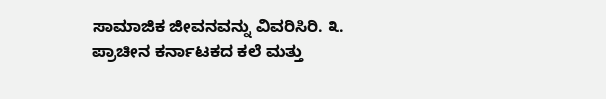ಸಾಮಾಜಿಕ ಜೀವನವನ್ನು ವಿವರಿಸಿರಿ. ೩. ಪ್ರಾಚೀನ ಕರ್ನಾಟಕದ ಕಲೆ ಮತ್ತು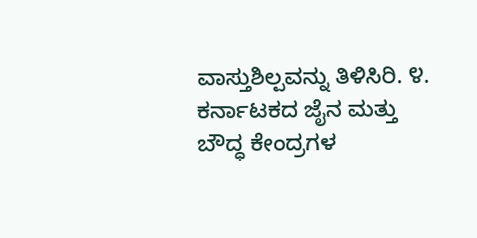ವಾಸ್ತುಶಿಲ್ಪವನ್ನು ತಿಳಿಸಿರಿ. ೪. ಕರ್ನಾಟಕದ ಜೈನ ಮತ್ತು ಬೌದ್ಧ ಕೇಂದ್ರಗಳ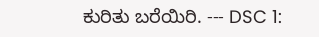ಕುರಿತು ಬರೆಯಿರಿ. --- DSC 1: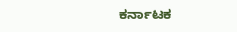ಕರ್ನಾಟಕ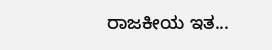ರಾಜಕೀಯ ಇತ...